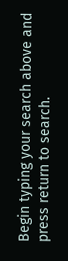Begin typing your search above and press return to search.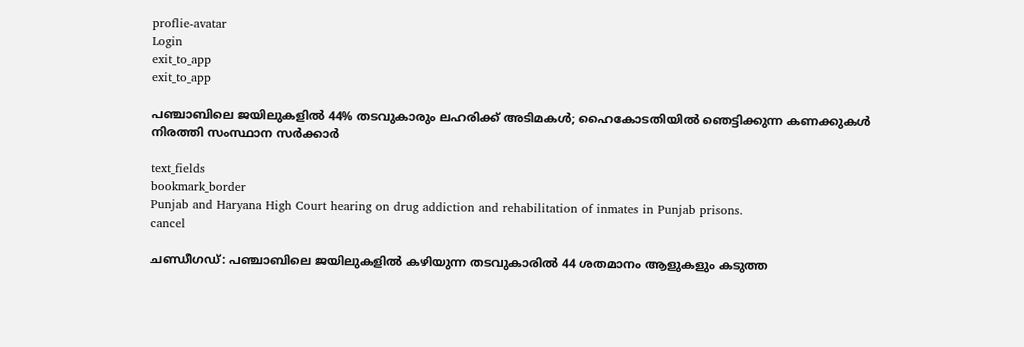proflie-avatar
Login
exit_to_app
exit_to_app

പഞ്ചാബിലെ ജയിലുകളിൽ 44% തടവുകാരും ലഹരിക്ക് അടിമകൾ; ഹൈകോടതിയിൽ ഞെട്ടിക്കുന്ന കണക്കുകൾ നിരത്തി സംസ്ഥാന സർക്കാർ

text_fields
bookmark_border
Punjab and Haryana High Court hearing on drug addiction and rehabilitation of inmates in Punjab prisons.
cancel

ചണ്ഡീഗഡ്: പഞ്ചാബിലെ ജയിലുകളിൽ കഴിയുന്ന തടവുകാരിൽ 44 ശതമാനം ആളുകളും കടുത്ത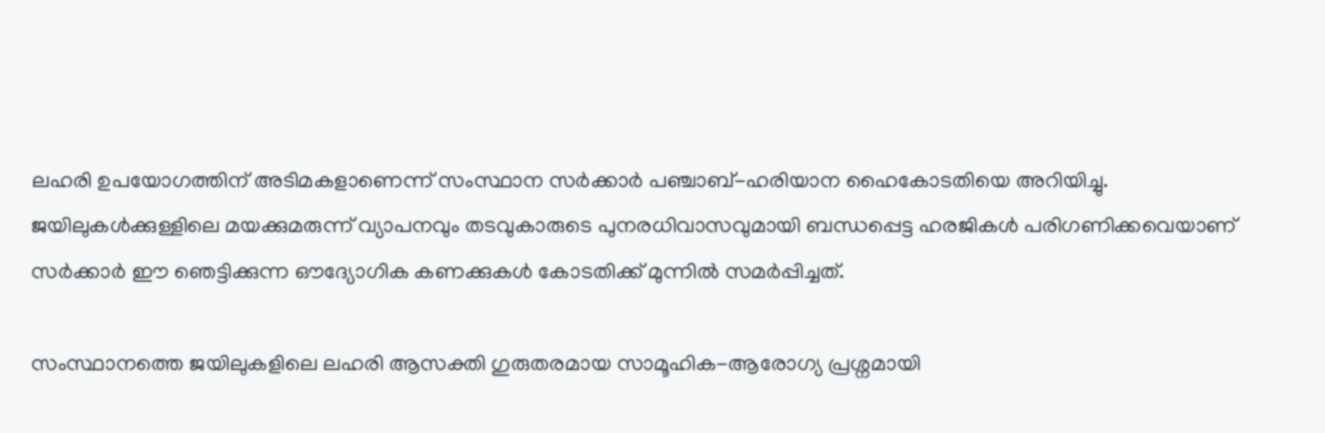ലഹരി ഉപയോഗത്തിന് അടിമകളാണെന്ന് സംസ്ഥാന സർക്കാർ പഞ്ചാബ്-ഹരിയാന ഹൈകോടതിയെ അറിയിച്ചു. ജയിലുകൾക്കുള്ളിലെ മയക്കുമരുന്ന് വ്യാപനവും തടവുകാരുടെ പുനരധിവാസവുമായി ബന്ധപ്പെട്ട ഹരജികൾ പരിഗണിക്കവെയാണ് സർക്കാർ ഈ ഞെട്ടിക്കുന്ന ഔദ്യോഗിക കണക്കുകൾ കോടതിക്ക് മുന്നിൽ സമർപ്പിച്ചത്.

സംസ്ഥാനത്തെ ജയിലുകളിലെ ലഹരി ആസക്തി ഗുരുതരമായ സാമൂഹിക-ആരോഗ്യ പ്രശ്നമായി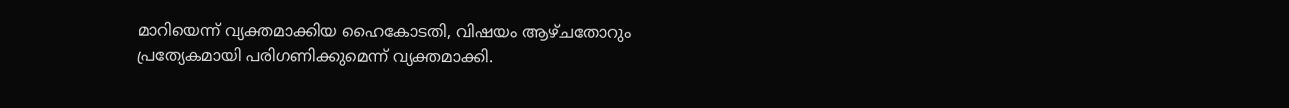മാറിയെന്ന് വ്യക്തമാക്കിയ ഹൈകോടതി, വിഷയം ആഴ്ചതോറും പ്രത്യേകമായി പരിഗണിക്കുമെന്ന് വ്യക്തമാക്കി.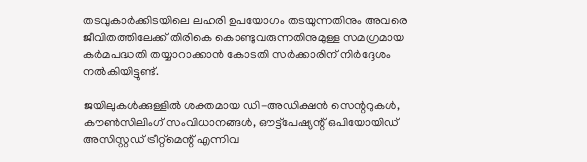തടവുകാർക്കിടയിലെ ലഹരി ഉപയോഗം തടയുന്നതിനും അവരെ ജീവിതത്തിലേക്ക് തിരികെ കൊണ്ടുവരുന്നതിനുമുള്ള സമഗ്രമായ കർമപദ്ധതി തയ്യാറാക്കാൻ കോടതി സർക്കാരിന് നിർദ്ദേശം നൽകിയിട്ടുണ്ട്.

ജയിലുകൾക്കുള്ളിൽ ശക്തമായ ഡി-അഡിക്ഷൻ സെന്ററുകൾ, കൗൺസിലിംഗ് സംവിധാനങ്ങൾ, ഔട്ട്പേഷ്യന്റ് ഒപിയോയിഡ് അസിസ്റ്റഡ് ട്രീറ്റ്‌മെന്റ് എന്നിവ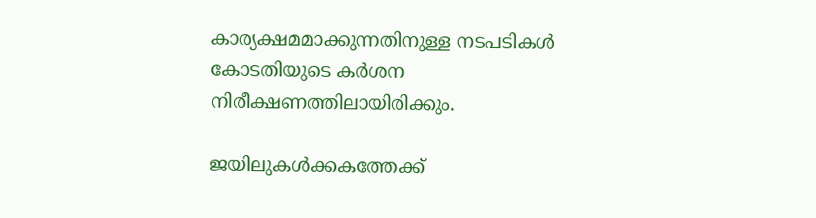കാര്യക്ഷമമാക്കുന്നതിനുള്ള നടപടികൾ കോടതിയുടെ കർശന നിരീക്ഷണത്തിലായിരിക്കും.

ജയിലുകൾക്കകത്തേക്ക്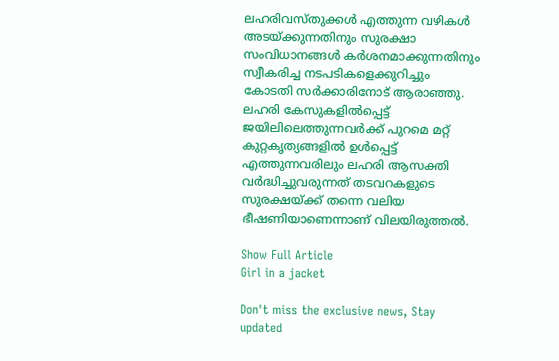ലഹരിവസ്തുക്കൾ എത്തുന്ന വഴികൾ അടയ്ക്കുന്നതിനും സുരക്ഷാ സംവിധാനങ്ങൾ കർശനമാക്കുന്നതിനും സ്വീകരിച്ച നടപടികളെക്കുറിച്ചും കോടതി സർക്കാരിനോട് ആരാഞ്ഞു. ലഹരി കേസുകളിൽപ്പെട്ട് ജയിലിലെത്തുന്നവർക്ക് പുറമെ മറ്റ് കുറ്റകൃത്യങ്ങളിൽ ഉൾപ്പെട്ട് എത്തുന്നവരിലും ലഹരി ആസക്തി വർദ്ധിച്ചുവരുന്നത് തടവറകളുടെ സുരക്ഷയ്ക്ക് തന്നെ വലിയ ഭീഷണിയാണെന്നാണ് വിലയിരുത്തൽ.

Show Full Article
Girl in a jacket

Don't miss the exclusive news, Stay updated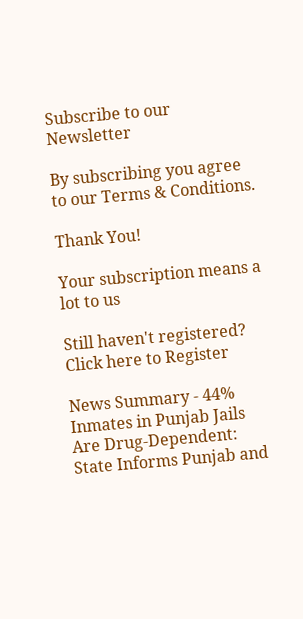Subscribe to our Newsletter

By subscribing you agree to our Terms & Conditions.

Thank You!

Your subscription means a lot to us

Still haven't registered? Click here to Register

News Summary - 44% Inmates in Punjab Jails Are Drug-Dependent: State Informs Punjab and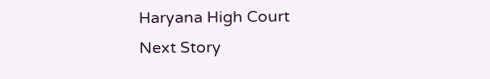Haryana High Court
Next Story